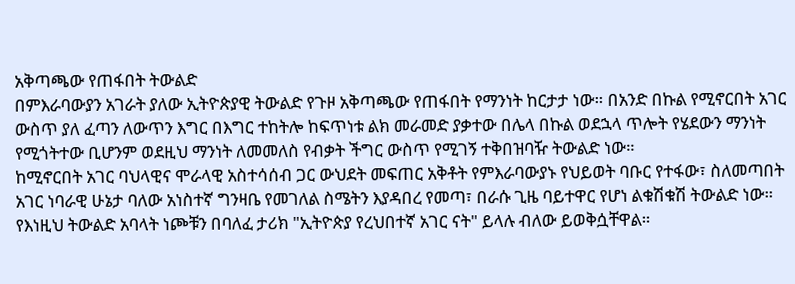አቅጣጫው የጠፋበት ትውልድ
በምእራባውያን አገራት ያለው ኢትዮጵያዊ ትውልድ የጉዞ አቅጣጫው የጠፋበት የማንነት ከርታታ ነው። በአንድ በኩል የሚኖርበት አገር ውስጥ ያለ ፈጣን ለውጥን እግር በእግር ተከትሎ ከፍጥነቱ ልክ መራመድ ያቃተው በሌላ በኩል ወደኋላ ጥሎት የሄደውን ማንነት የሚጎትተው ቢሆንም ወደዚህ ማንነት ለመመለስ የብቃት ችግር ውስጥ የሚገኝ ተቅበዝባዥ ትውልድ ነው።
ከሚኖርበት አገር ባህላዊና ሞራላዊ አስተሳሰብ ጋር ውህደት መፍጠር አቅቶት የምእራባውያኑ የህይወት ባቡር የተፋው፣ ስለመጣበት አገር ነባራዊ ሁኔታ ባለው አነስተኛ ግንዛቤ የመገለል ስሜትን እያዳበረ የመጣ፣ በራሱ ጊዜ ባይተዋር የሆነ ልቁሽቁሽ ትውልድ ነው።
የእነዚህ ትውልድ አባላት ነጮቹን በባለፈ ታሪክ "ኢትዮጵያ የረህበተኛ አገር ናት" ይላሉ ብለው ይወቅሷቸዋል።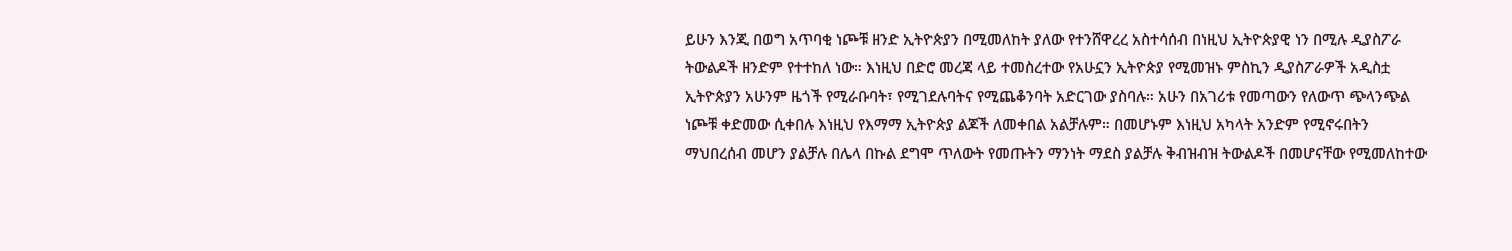ይሁን እንጂ በወግ አጥባቂ ነጮቹ ዘንድ ኢትዮጵያን በሚመለከት ያለው የተንሸዋረረ አስተሳሰብ በነዚህ ኢትዮጵያዊ ነን በሚሉ ዲያስፖራ ትውልዶች ዘንድም የተተከለ ነው። እነዚህ በድሮ መረጃ ላይ ተመስረተው የአሁኗን ኢትዮጵያ የሚመዝኑ ምስኪን ዲያስፖራዎች አዲስቷ ኢትዮጵያን አሁንም ዜጎች የሚራቡባት፣ የሚገደሉባትና የሚጨቆንባት አድርገው ያስባሉ። አሁን በአገሪቱ የመጣውን የለውጥ ጭላንጭል ነጮቹ ቀድመው ሲቀበሉ እነዚህ የእማማ ኢትዮጵያ ልጆች ለመቀበል አልቻሉም። በመሆኑም እነዚህ አካላት አንድም የሚኖሩበትን ማህበረሰብ መሆን ያልቻሉ በሌላ በኩል ደግሞ ጥለውት የመጡትን ማንነት ማደስ ያልቻሉ ቅብዝብዝ ትውልዶች በመሆናቸው የሚመለከተው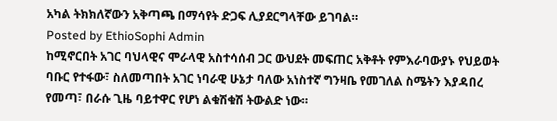አካል ትክክለኛውን አቅጣጫ በማሳየት ድጋፍ ሊያደርግላቸው ይገባል።
Posted by EthioSophi Admin
ከሚኖርበት አገር ባህላዊና ሞራላዊ አስተሳሰብ ጋር ውህደት መፍጠር አቅቶት የምእራባውያኑ የህይወት ባቡር የተፋው፣ ስለመጣበት አገር ነባራዊ ሁኔታ ባለው አነስተኛ ግንዛቤ የመገለል ስሜትን እያዳበረ የመጣ፣ በራሱ ጊዜ ባይተዋር የሆነ ልቁሽቁሽ ትውልድ ነው።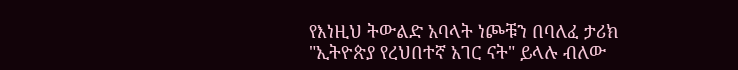የእነዚህ ትውልድ አባላት ነጮቹን በባለፈ ታሪክ "ኢትዮጵያ የረህበተኛ አገር ናት" ይላሉ ብለው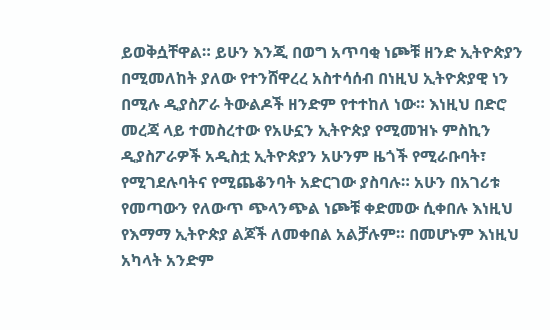ይወቅሷቸዋል። ይሁን እንጂ በወግ አጥባቂ ነጮቹ ዘንድ ኢትዮጵያን በሚመለከት ያለው የተንሸዋረረ አስተሳሰብ በነዚህ ኢትዮጵያዊ ነን በሚሉ ዲያስፖራ ትውልዶች ዘንድም የተተከለ ነው። እነዚህ በድሮ መረጃ ላይ ተመስረተው የአሁኗን ኢትዮጵያ የሚመዝኑ ምስኪን ዲያስፖራዎች አዲስቷ ኢትዮጵያን አሁንም ዜጎች የሚራቡባት፣ የሚገደሉባትና የሚጨቆንባት አድርገው ያስባሉ። አሁን በአገሪቱ የመጣውን የለውጥ ጭላንጭል ነጮቹ ቀድመው ሲቀበሉ እነዚህ የእማማ ኢትዮጵያ ልጆች ለመቀበል አልቻሉም። በመሆኑም እነዚህ አካላት አንድም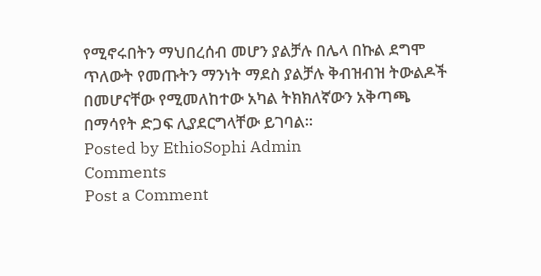የሚኖሩበትን ማህበረሰብ መሆን ያልቻሉ በሌላ በኩል ደግሞ ጥለውት የመጡትን ማንነት ማደስ ያልቻሉ ቅብዝብዝ ትውልዶች በመሆናቸው የሚመለከተው አካል ትክክለኛውን አቅጣጫ በማሳየት ድጋፍ ሊያደርግላቸው ይገባል።
Posted by EthioSophi Admin
Comments
Post a Comment